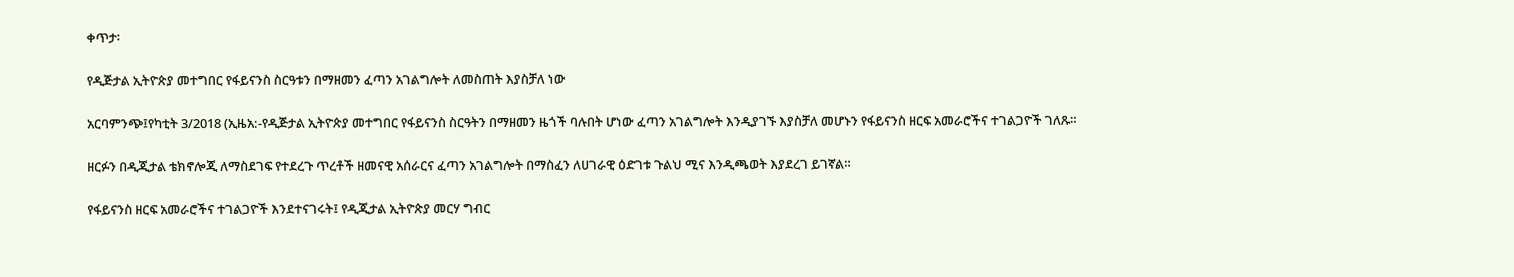ቀጥታ፡

የዲጅታል ኢትዮጵያ መተግበር የፋይናንስ ስርዓቱን በማዘመን ፈጣን አገልግሎት ለመስጠት እያስቻለ ነው

አርባምንጭ፤የካቲት 3/2018 (ኢዜአ:-የዲጅታል ኢትዮጵያ መተግበር የፋይናንስ ስርዓትን በማዘመን ዜጎች ባሉበት ሆነው ፈጣን አገልግሎት እንዲያገኙ እያስቻለ መሆኑን የፋይናንስ ዘርፍ አመራሮችና ተገልጋዮች ገለጹ።

ዘርፉን በዲጂታል ቴክኖሎጂ ለማስደገፍ የተደረጉ ጥረቶች ዘመናዊ አሰራርና ፈጣን አገልግሎት በማስፈን ለሀገራዊ ዕድገቱ ጉልህ ሚና እንዲጫወት እያደረገ ይገኛል።

የፋይናንስ ዘርፍ አመራሮችና ተገልጋዮች እንደተናገሩት፤ የዲጂታል ኢትዮጵያ መርሃ ግብር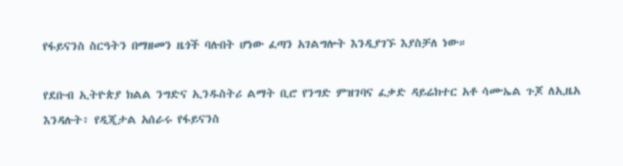የፋይናንስ ስርዓትን በማዘመን ዜጎች ባሉበት ሆነው ፈጣን አገልግሎት እንዲያገኙ እያስቻለ ነው።

የደቡብ ኢትዮጵያ ክልል ንግድና ኢንዱስትሪ ልማት ቢሮ የንግድ ምዝገባና ፈቃድ ዳይሬክተር አቶ ሳሙኤል ጉጆ ለኢዜአ እንዳሉት፥ የዲጂታል አሰራሩ የፋይናንስ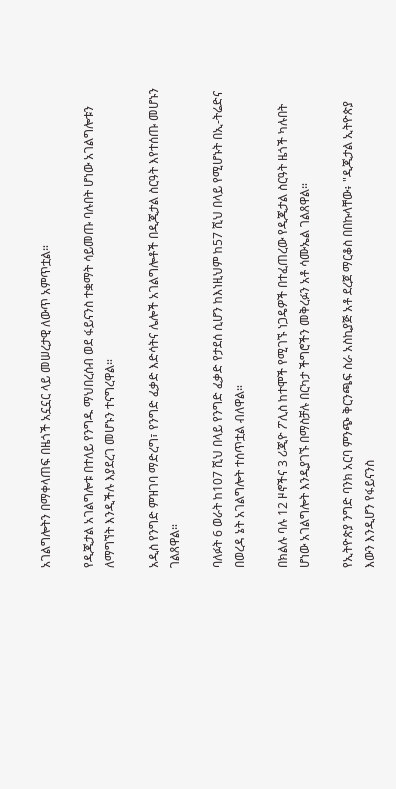አገልግሎትን በማቀላጠፍ በዜጎች አኗኗር ላይ መሠረታዊ ለውጥ አምጥቷል።

የዲጂታል አገልግሎቱ በተለይ የንግዱ ማህበረሰብ ወደ ፋይናንስ ተቋማት ሳይመጡ ባሉበት ሆነው አገልግሎቱን ለማግኘት እንዲችሉ እያደረገ መሆኑን ተናግረዋል።

አዲስ የንግድ ምዝገባ ማድረግ፣ የንግድ ፈቃድ እድሳትና ሌሎች አገልግሎቶች በዲጂታል ስርዓት እየተሰጡ መሆኑን ገልጸዋል።

ባለፉት 6 ወራት ከ107 ሺህ በላይ የንግድ ፈቃድ የታደሰ ሲሆን ከእነዚህም ከ57 ሺህ በላይ የሚሆኑት በኢ-ትሬድና በወረዳ ኔት አገልግሎት ተሰጥቷል ብለዋል።

በክልሉ ባሉ 12 ዞኖችና 3 ሪጂዮ ፖሊስ ከተሞች የሚገኙ ነጋዴዎች በተፈጠረው የዲጂታል ስርዓት ዜጎች ካሉበት ሆነው አገልግሎት እንዲያገኙ በማስቻሉ በርካታ ችግሮችን መቅረፉን አቶ ሳሙኤል ገልጸዋል።

የኢትዮጵያ ንግድ ባንክ አርባ ምንጭ ቅርንጫፍ ስራ አስኪያጅ አቶ ደረጀ ማርቆስ በበኩላቸው፥ "ዲጂታል ኢትዮጵያ እውን እንዲሆን የፋይናንስ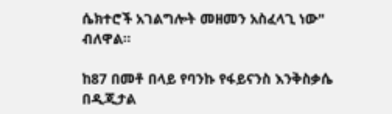ሴክተሮች አገልግሎት መዘመን አስፈላጊ ነው" ብለዋል።

ከ87 በመቶ በላይ የባንኩ የፋይናንስ እንቅስቃሴ በዲጂታል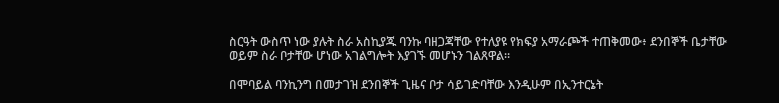ስርዓት ውስጥ ነው ያሉት ስራ አስኪያጁ ባንኩ ባዘጋጃቸው የተለያዩ የክፍያ አማራጮች ተጠቅመው፥ ደንበኞች ቤታቸው ወይም ስራ ቦታቸው ሆነው አገልግሎት እያገኙ መሆኑን ገልጸዋል።

በሞባይል ባንኪንግ በመታገዝ ደንበኞች ጊዜና ቦታ ሳይገድባቸው እንዲሁም በኢንተርኔት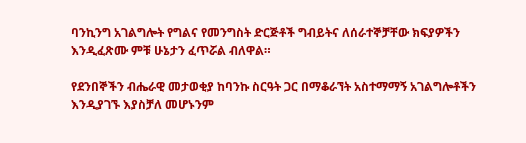ባንኪንግ አገልግሎት የግልና የመንግስት ድርጅቶች ግብይትና ለሰራተኞቻቸው ክፍያዎችን እንዲፈጽሙ ምቹ ሁኔታን ፈጥሯል ብለዋል።

የደንበኞችን ብሔራዊ መታወቂያ ከባንኩ ስርዓት ጋር በማቆራኘት አስተማማኝ አገልግሎቶችን እንዲያገኙ እያስቻለ መሆኑንም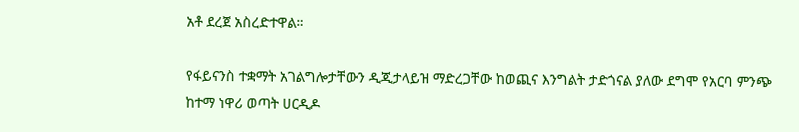አቶ ደረጀ አስረድተዋል።

የፋይናንስ ተቋማት አገልግሎታቸውን ዲጂታላይዝ ማድረጋቸው ከወጪና እንግልት ታድጎናል ያለው ደግሞ የአርባ ምንጭ ከተማ ነዋሪ ወጣት ሀርዲዶ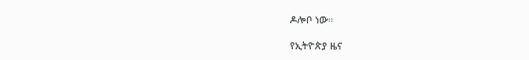ዶሎቦ ነው።

የኢትዮጵያ ዜና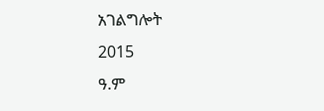አገልግሎት
2015
ዓ.ም